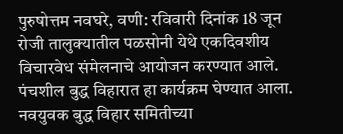पुरुषोत्तम नवघरे, वणी: रविवारी दिनांक 18 जून रोजी तालुक्यातील पळसोनी येथे एकदिवशीय विचारवेध संमेलनाचे आयोजन करण्यात आले. पंचशील बुद्ध विहारात हा कार्यक्रम घेण्यात आला. नवयुवक बुद्ध विहार समितीच्या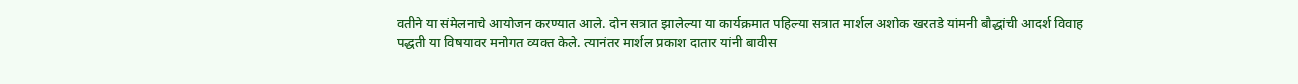वतीने या संमेलनाचे आयोजन करण्यात आले. दोन सत्रात झालेल्या या कार्यक्रमात पहिल्या सत्रात मार्शल अशोक खरतडे यांमनी बौद्धांची आदर्श विवाह पद्धती या विषयावर मनोगत व्यक्त केले. त्यानंतर मार्शल प्रकाश दातार यांनी बावीस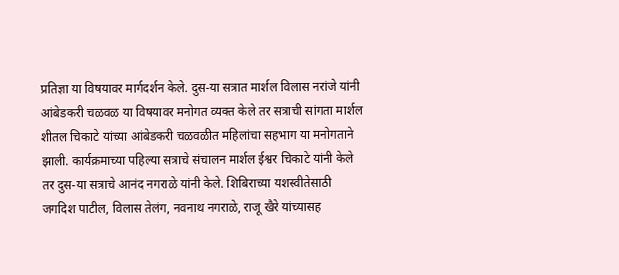प्रतिज्ञा या विषयावर मार्गदर्शन केले. दुस-या सत्रात मार्शल विलास नरांजे यांनी आंबेडकरी चळवळ या विषयावर मनोगत व्यक्त केले तर सत्राची सांगता मार्शल शीतल चिकाटे यांच्या आंबेडकरी चळवळीत महिलांचा सहभाग या मनोगताने झाली. कार्यक्रमाच्या पहिल्या सत्राचे संचालन मार्शल ईश्वर चिकाटे यांनी केले तर दुस-या सत्राचे आनंद नगराळे यांनी केले. शिबिराच्या यशस्वीतेसाठी जगदिश पाटील, विलास तेलंग, नवनाथ नगराळे, राजू खैरे यांच्यासह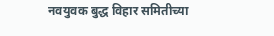नवयुवक बुद्ध विहार समितीच्या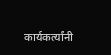कार्यकर्त्यांनी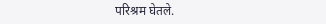परिश्रम घेतले.